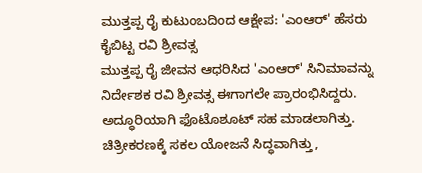ಮುತ್ತಪ್ಪ ರೈ ಕುಟುಂಬದಿಂದ ಆಕ್ಷೇಪ: 'ಎಂಆರ್' ಹೆಸರು ಕೈಬಿಟ್ಟ ರವಿ ಶ್ರೀವತ್ಸ
ಮುತ್ತಪ್ಪ ರೈ ಜೀವನ ಆಧರಿಸಿದ 'ಎಂಆರ್' ಸಿನಿಮಾವನ್ನು ನಿರ್ದೇಶಕ ರವಿ ಶ್ರೀವತ್ಸ ಈಗಾಗಲೇ ಪ್ರಾರಂಭಿಸಿದ್ದರು. ಅದ್ಧೂರಿಯಾಗಿ ಫೊಟೊಶೂಟ್ ಸಹ ಮಾಡಲಾಗಿತ್ತು. ಚಿತ್ರೀಕರಣಕ್ಕೆ ಸಕಲ ಯೋಜನೆ ಸಿದ್ಧವಾಗಿತ್ತು,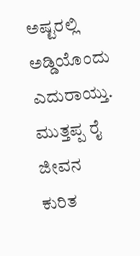ಅಷ್ಟರಲ್ಲಿ ಅಡ್ಡಿಯೊಂದು ಎದುರಾಯ್ತು.
ಮುತ್ತಪ್ಪ ರೈ ಜೀವನ ಕುರಿತ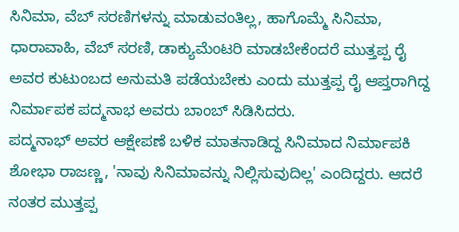ಸಿನಿಮಾ, ವೆಬ್ ಸರಣಿಗಳನ್ನು ಮಾಡುವಂತಿಲ್ಲ, ಹಾಗೊಮ್ಮೆ ಸಿನಿಮಾ, ಧಾರಾವಾಹಿ, ವೆಬ್ ಸರಣಿ, ಡಾಕ್ಯುಮೆಂಟರಿ ಮಾಡಬೇಕೆಂದರೆ ಮುತ್ತಪ್ಪ ರೈ ಅವರ ಕುಟುಂಬದ ಅನುಮತಿ ಪಡೆಯಬೇಕು ಎಂದು ಮುತ್ತಪ್ಪ ರೈ ಆಪ್ತರಾಗಿದ್ದ ನಿರ್ಮಾಪಕ ಪದ್ಮನಾಭ ಅವರು ಬಾಂಬ್ ಸಿಡಿಸಿದರು.
ಪದ್ಮನಾಭ್ ಅವರ ಆಕ್ಷೇಪಣೆ ಬಳಿಕ ಮಾತನಾಡಿದ್ದ ಸಿನಿಮಾದ ನಿರ್ಮಾಪಕಿ ಶೋಭಾ ರಾಜಣ್ಣ, 'ನಾವು ಸಿನಿಮಾವನ್ನು ನಿಲ್ಲಿಸುವುದಿಲ್ಲ' ಎಂದಿದ್ದರು. ಆದರೆ ನಂತರ ಮುತ್ತಪ್ಪ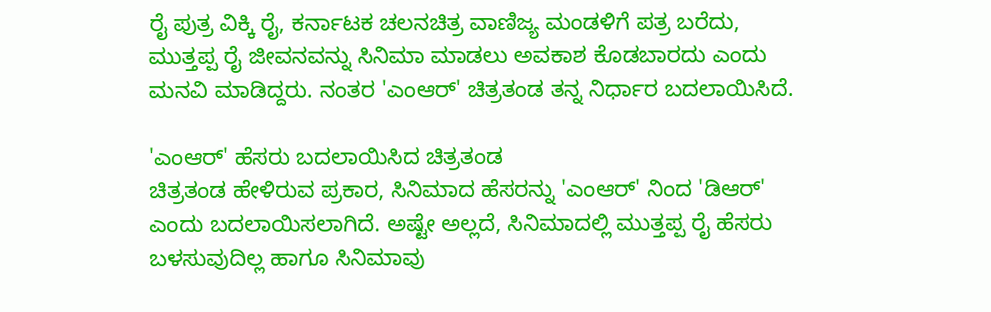ರೈ ಪುತ್ರ ವಿಕ್ಕಿ ರೈ, ಕರ್ನಾಟಕ ಚಲನಚಿತ್ರ ವಾಣಿಜ್ಯ ಮಂಡಳಿಗೆ ಪತ್ರ ಬರೆದು, ಮುತ್ತಪ್ಪ ರೈ ಜೀವನವನ್ನು ಸಿನಿಮಾ ಮಾಡಲು ಅವಕಾಶ ಕೊಡಬಾರದು ಎಂದು ಮನವಿ ಮಾಡಿದ್ದರು. ನಂತರ 'ಎಂಆರ್' ಚಿತ್ರತಂಡ ತನ್ನ ನಿರ್ಧಾರ ಬದಲಾಯಿಸಿದೆ.

'ಎಂಆರ್' ಹೆಸರು ಬದಲಾಯಿಸಿದ ಚಿತ್ರತಂಡ
ಚಿತ್ರತಂಡ ಹೇಳಿರುವ ಪ್ರಕಾರ, ಸಿನಿಮಾದ ಹೆಸರನ್ನು 'ಎಂಆರ್' ನಿಂದ 'ಡಿಆರ್' ಎಂದು ಬದಲಾಯಿಸಲಾಗಿದೆ. ಅಷ್ಟೇ ಅಲ್ಲದೆ, ಸಿನಿಮಾದಲ್ಲಿ ಮುತ್ತಪ್ಪ ರೈ ಹೆಸರು ಬಳಸುವುದಿಲ್ಲ ಹಾಗೂ ಸಿನಿಮಾವು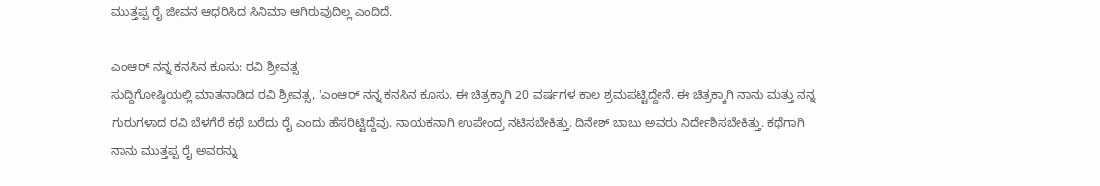ಮುತ್ತಪ್ಪ ರೈ ಜೀವನ ಆಧರಿಸಿದ ಸಿನಿಮಾ ಆಗಿರುವುದಿಲ್ಲ ಎಂದಿದೆ.

ಎಂಆರ್ ನನ್ನ ಕನಸಿನ ಕೂಸು: ರವಿ ಶ್ರೀವತ್ಸ
ಸುದ್ದಿಗೋಷ್ಠಿಯಲ್ಲಿ ಮಾತನಾಡಿದ ರವಿ ಶ್ರೀವತ್ಸ, 'ಎಂಆರ್ ನನ್ನ ಕನಸಿನ ಕೂಸು. ಈ ಚಿತ್ರಕ್ಕಾಗಿ 20 ವರ್ಷಗಳ ಕಾಲ ಶ್ರಮಪಟ್ಟಿದ್ದೇನೆ. ಈ ಚಿತ್ರಕ್ಕಾಗಿ ನಾನು ಮತ್ತು ನನ್ನ ಗುರುಗಳಾದ ರವಿ ಬೆಳಗೆರೆ ಕಥೆ ಬರೆದು ರೈ ಎಂದು ಹೆಸರಿಟ್ಟಿದ್ದೆವು. ನಾಯಕನಾಗಿ ಉಪೇಂದ್ರ ನಟಿಸಬೇಕಿತ್ತು. ದಿನೇಶ್ ಬಾಬು ಅವರು ನಿರ್ದೇಶಿಸಬೇಕಿತ್ತು. ಕಥೆಗಾಗಿ ನಾನು ಮುತ್ತಪ್ಪ ರೈ ಅವರನ್ನು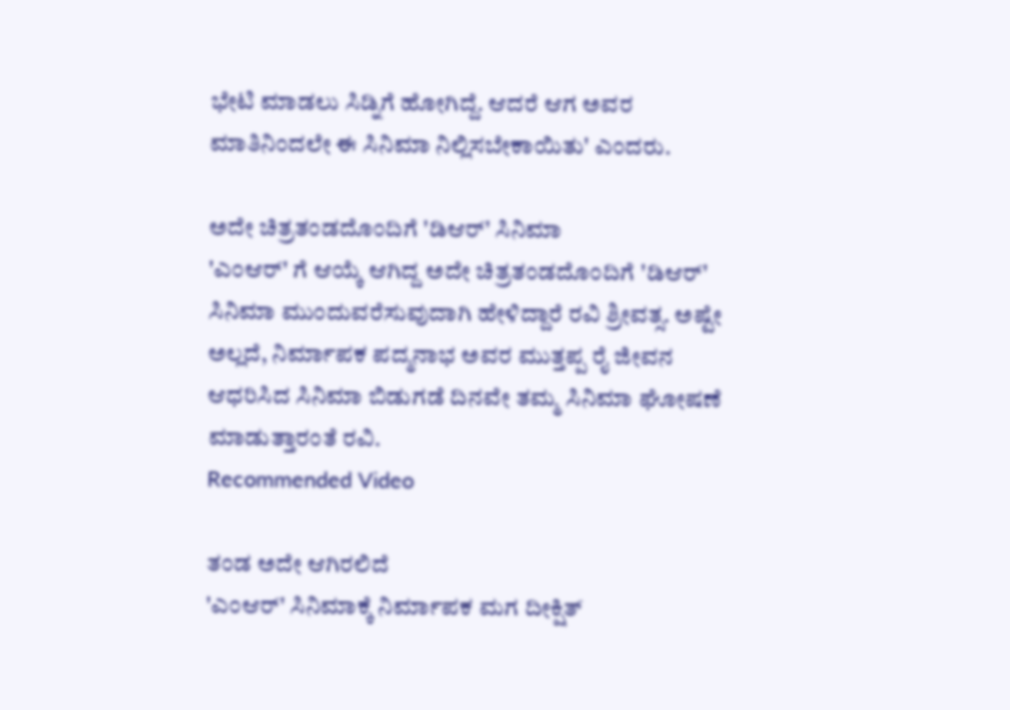ಭೇಟಿ ಮಾಡಲು ಸಿಡ್ನಿಗೆ ಹೋಗಿದ್ದೆ. ಆದರೆ ಆಗ ಅವರ ಮಾತಿನಿಂದಲೇ ಈ ಸಿನಿಮಾ ನಿಲ್ಲಿಸಬೇಕಾಯಿತು' ಎಂದರು.

ಅದೇ ಚಿತ್ರತಂಡದೊಂದಿಗೆ 'ಡಿಆರ್' ಸಿನಿಮಾ
'ಎಂಆರ್' ಗೆ ಆಯ್ಕೆ ಆಗಿದ್ದ ಅದೇ ಚಿತ್ರತಂಡದೊಂದಿಗೆ 'ಡಿಆರ್' ಸಿನಿಮಾ ಮುಂದುವರೆಸುವುದಾಗಿ ಹೇಳಿದ್ದಾರೆ ರವಿ ಶ್ರೀವತ್ಸ. ಅಷ್ಟೇ ಅಲ್ಲದೆ, ನಿರ್ಮಾಪಕ ಪದ್ಮನಾಭ ಅವರ ಮುತ್ತಪ್ಪ ರೈ ಜೀವನ ಆಧರಿಸಿದ ಸಿನಿಮಾ ಬಿಡುಗಡೆ ದಿನವೇ ತಮ್ಮ ಸಿನಿಮಾ ಘೋಷಣೆ ಮಾಡುತ್ತಾರಂತೆ ರವಿ.
Recommended Video

ತಂಡ ಅದೇ ಆಗಿರಲಿದೆ
'ಎಂಆರ್' ಸಿನಿಮಾಕ್ಕೆ ನಿರ್ಮಾಪಕ ಮಗ ದೀಕ್ಷಿತ್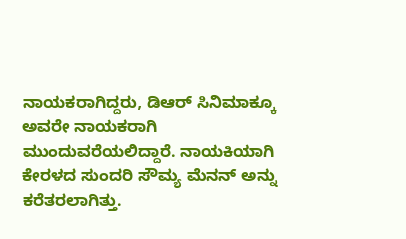ನಾಯಕರಾಗಿದ್ದರು, ಡಿಆರ್ ಸಿನಿಮಾಕ್ಕೂ ಅವರೇ ನಾಯಕರಾಗಿ ಮುಂದುವರೆಯಲಿದ್ದಾರೆ. ನಾಯಕಿಯಾಗಿ ಕೇರಳದ ಸುಂದರಿ ಸೌಮ್ಯ ಮೆನನ್ ಅನ್ನು ಕರೆತರಲಾಗಿತ್ತು.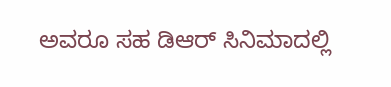ಅವರೂ ಸಹ ಡಿಆರ್ ಸಿನಿಮಾದಲ್ಲಿ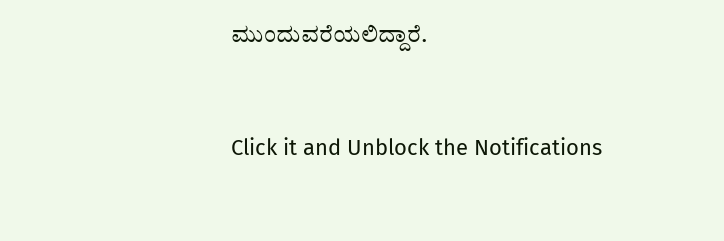ಮುಂದುವರೆಯಲಿದ್ದಾರೆ.


Click it and Unblock the Notifications